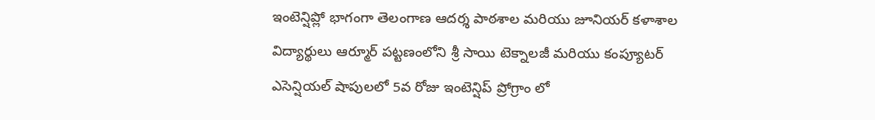ఇంటెన్షిప్లో భాగంగా తెలంగాణ ఆదర్శ పాఠశాల మరియు జూనియర్ కళాశాల విద్యార్థులు ఆర్మూర్ పట్టణంలోని శ్రీ సాయి టెక్నాలజీ మరియు కంప్యూటర్ ఎసెన్షియల్ షాపులలో 5వ రోజు ఇంటెన్షిప్ ప్రోగ్రాం లో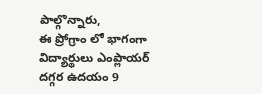పాల్గొన్నారు,
ఈ ప్రోగ్రాం లో భాగంగా విద్యార్థులు ఎంప్లాయర్ దగ్గర ఉదయం 9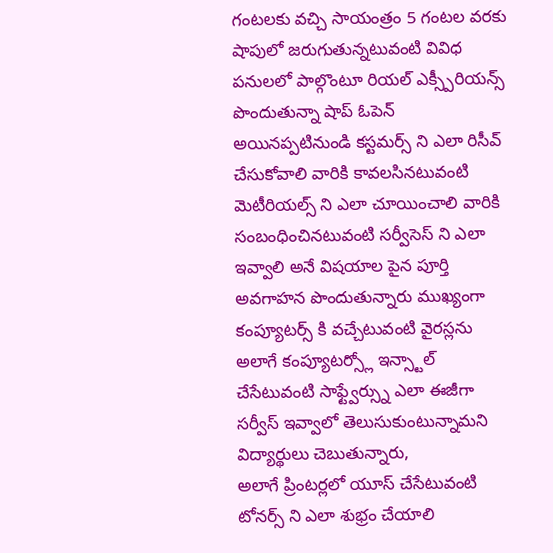గంటలకు వచ్చి సాయంత్రం 5 గంటల వరకు షాపులో జరుగుతున్నటువంటి వివిధ పనులలో పాల్గొంటూ రియల్ ఎక్స్పీరియన్స్ పొందుతున్నా షాప్ ఓపెన్ అయినప్పటినుండి కస్టమర్స్ ని ఎలా రిసీవ్ చేసుకోవాలి వారికి కావలసినటువంటి మెటీరియల్స్ ని ఎలా చూయించాలి వారికి సంబంధించినటువంటి సర్వీసెస్ ని ఎలా ఇవ్వాలి అనే విషయాల పైన పూర్తి అవగాహన పొందుతున్నారు ముఖ్యంగా కంప్యూటర్స్ కి వచ్చేటువంటి వైరస్లను అలాగే కంప్యూటర్స్లో ఇన్స్టాల్ చేసేటువంటి సాఫ్ట్వేర్స్ను ఎలా ఈజీగా సర్వీస్ ఇవ్వాలో తెలుసుకుంటున్నామని విద్యార్థులు చెబుతున్నారు,
అలాగే ప్రింటర్లలో యూస్ చేసేటువంటి టోనర్స్ ని ఎలా శుభ్రం చేయాలి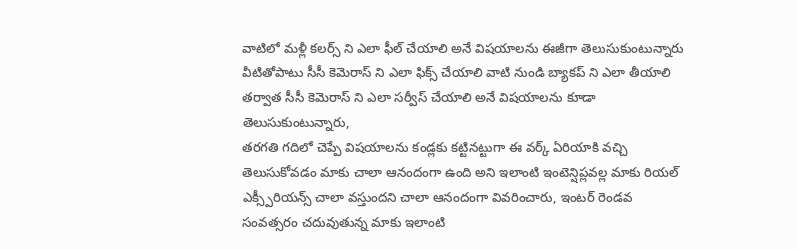వాటిలో మళ్లీ కలర్స్ ని ఎలా ఫీల్ చేయాలి అనే విషయాలను ఈజీగా తెలుసుకుంటున్నారు
వీటితోపాటు సీసీ కెమెరాస్ ని ఎలా ఫిక్స్ చేయాలి వాటి నుండి బ్యాకప్ ని ఎలా తీయాలి తర్వాత సీసీ కెమెరాస్ ని ఎలా సర్వీస్ చేయాలి అనే విషయాలను కూడా తెలుసుకుంటున్నారు,
తరగతి గదిలో చెప్పే విషయాలను కండ్లకు కట్టినట్టుగా ఈ వర్క్ ఏరియాకి వచ్చి తెలుసుకోవడం మాకు చాలా ఆనందంగా ఉంది అని ఇలాంటి ఇంటెన్షిప్లవల్ల మాకు రియల్ ఎక్స్పీరియన్స్ చాలా వస్తుందని చాలా ఆనందంగా వివరించారు, ఇంటర్ రెండవ సంవత్సరం చదువుతున్న మాకు ఇలాంటి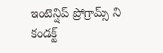ఇంటెన్షిప్ ప్రోగ్రామ్స్ ని కండక్ట్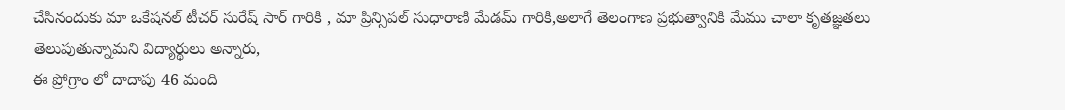చేసినందుకు మా ఒకేషనల్ టీచర్ సురేష్ సార్ గారికి , మా ప్రిన్సిపల్ సుధారాణి మేడమ్ గారికి,అలాగే తెలంగాణ ప్రభుత్వానికి మేము చాలా కృతజ్ఞతలు తెలుపుతున్నామని విద్యార్థులు అన్నారు,
ఈ ప్రోగ్రాం లో దాదాపు 46 మంది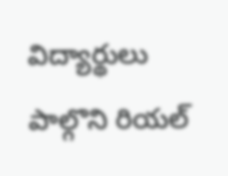విద్యార్థులు పాల్గొని రియల్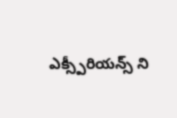ఎక్స్పీరియన్స్ ని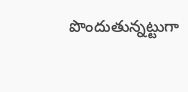పొందుతున్నట్టుగా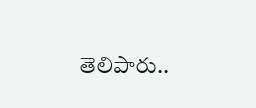తెలిపారు..